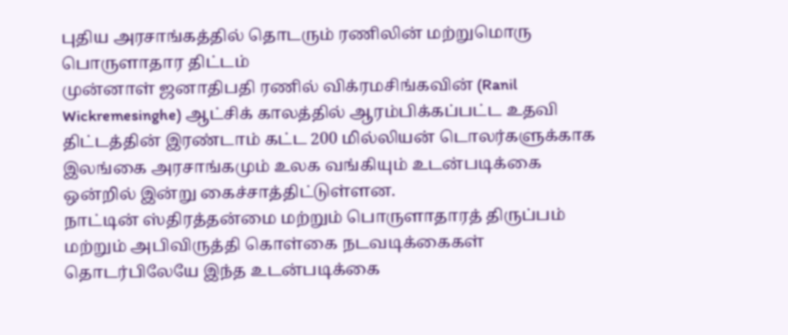புதிய அரசாங்கத்தில் தொடரும் ரணிலின் மற்றுமொரு பொருளாதார திட்டம்
முன்னாள் ஜனாதிபதி ரணில் விக்ரமசிங்கவின் (Ranil Wickremesinghe) ஆட்சிக் காலத்தில் ஆரம்பிக்கப்பட்ட உதவி திட்டத்தின் இரண்டாம் கட்ட 200 மில்லியன் டொலர்களுக்காக இலங்கை அரசாங்கமும் உலக வங்கியும் உடன்படிக்கை ஒன்றில் இன்று கைச்சாத்திட்டுள்ளன.
நாட்டின் ஸ்திரத்தன்மை மற்றும் பொருளாதாரத் திருப்பம் மற்றும் அபிவிருத்தி கொள்கை நடவடிக்கைகள் தொடர்பிலேயே இந்த உடன்படிக்கை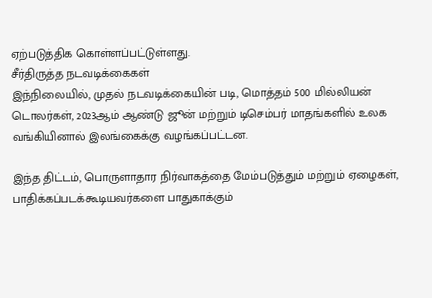ஏற்படுத்திக கொள்ளப்பட்டுள்ளது.
சீர்திருத்த நடவடிக்கைகள்
இந்நிலையில், முதல் நடவடிக்கையின் படி, மொத்தம் 500 மில்லியன் டொலர்கள், 2023ஆம் ஆண்டு ஜூன் மற்றும் டிசெம்பர் மாதங்களில் உலக வங்கியினால் இலங்கைக்கு வழங்கப்பட்டன.

இந்த திட்டம், பொருளாதார நிர்வாகத்தை மேம்படுத்தும் மற்றும் ஏழைகள், பாதிக்கப்படக்கூடியவர்களை பாதுகாக்கும்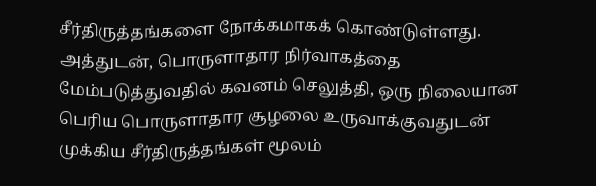சீர்திருத்தங்களை நோக்கமாகக் கொண்டுள்ளது.
அத்துடன், பொருளாதார நிர்வாகத்தை மேம்படுத்துவதில் கவனம் செலுத்தி, ஒரு நிலையான பெரிய பொருளாதார சூழலை உருவாக்குவதுடன் முக்கிய சீர்திருத்தங்கள் மூலம்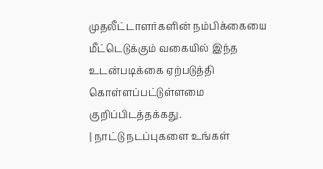முதலீட்டாளர்களின் நம்பிக்கையை மீட்டெடுக்கும் வகையில் இந்த உடன்படிக்கை ஏற்படுத்தி கொள்ளப்பட்டுள்ளமை குறிப்பிடத்தக்கது.
| நாட்டு நடப்புகளை உங்கள்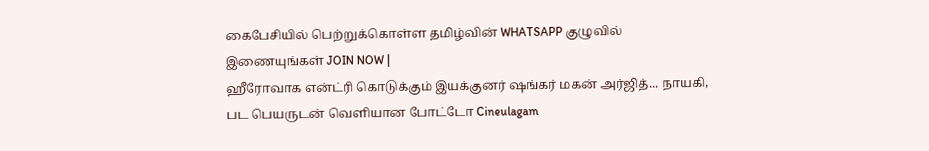கைபேசியில் பெற்றுக்கொள்ள தமிழ்வின் WHATSAPP குழுவில் இணையுங்கள் JOIN NOW |
ஹீரோவாக என்ட்ரி கொடுக்கும் இயக்குனர் ஷங்கர் மகன் அர்ஜித்... நாயகி, பட பெயருடன் வெளியான போட்டோ Cineulagam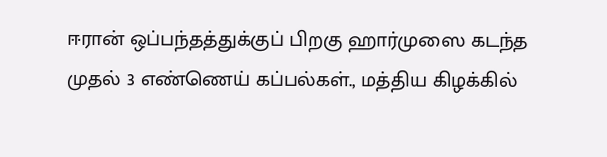ஈரான் ஒப்பந்தத்துக்குப் பிறகு ஹார்முஸை கடந்த முதல் 3 எண்ணெய் கப்பல்கள்., மத்திய கிழக்கில்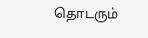தொடரும்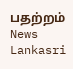பதற்றம் News Lankasri